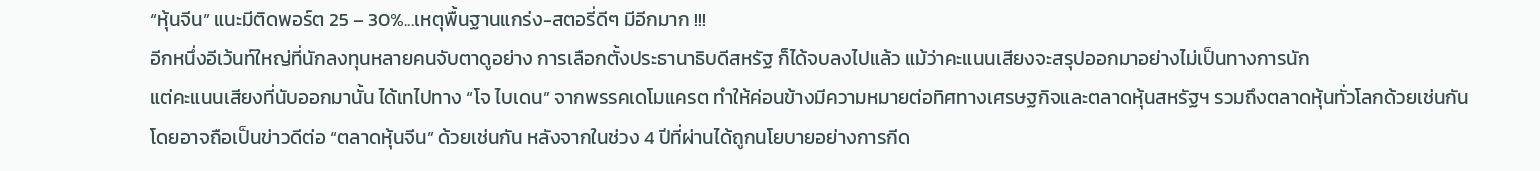“หุ้นจีน” แนะมีติดพอร์ต 25 – 30%...เหตุพื้นฐานแกร่ง-สตอรี่ดีๆ มีอีกมาก !!!
อีกหนึ่งอีเว้นท์ใหญ่ที่นักลงทุนหลายคนจับตาดูอย่าง การเลือกตั้งประธานาธิบดีสหรัฐ ก็ได้จบลงไปแล้ว แม้ว่าคะแนนเสียงจะสรุปออกมาอย่างไม่เป็นทางการนัก
แต่คะแนนเสียงที่นับออกมานั้น ได้เทไปทาง “โจ ไบเดน” จากพรรคเดโมแครต ทำให้ค่อนข้างมีความหมายต่อทิศทางเศรษฐกิจและตลาดหุ้นสหรัฐฯ รวมถึงตลาดหุ้นทั่วโลกด้วยเช่นกัน
โดยอาจถือเป็นข่าวดีต่อ “ตลาดหุ้นจีน” ด้วยเช่นกัน หลังจากในช่วง 4 ปีที่ผ่านได้ถูกนโยบายอย่างการกีด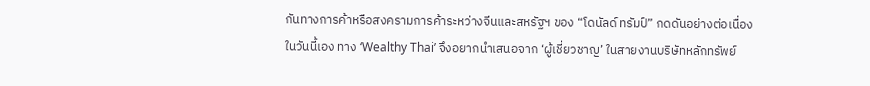กันทางการค้าหรือสงครามการค้าระหว่างจีนและสหรัฐฯ ของ “โดนัลด์ ทรัมป์” กดดันอย่างต่อเนื่อง
ในวันนี้เอง ทาง ‘Wealthy Thai’ จึงอยากนำเสนอจาก ‘ผู้เชี่ยวชาญ’ ในสายงานบริษัทหลักทรัพย์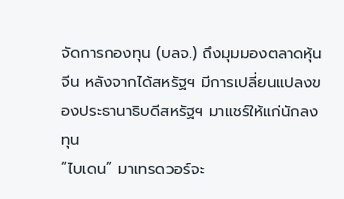จัดการกองทุน (บลจ.) ถึงมุมมองตลาดหุ้นจีน หลังจากได้สหรัฐฯ มีการเปลี่ยนแปลงของประธานาธิบดีสหรัฐฯ มาแชร์ให้แก่นักลงทุน
“ไบเดน” มาเทรดวอร์จะ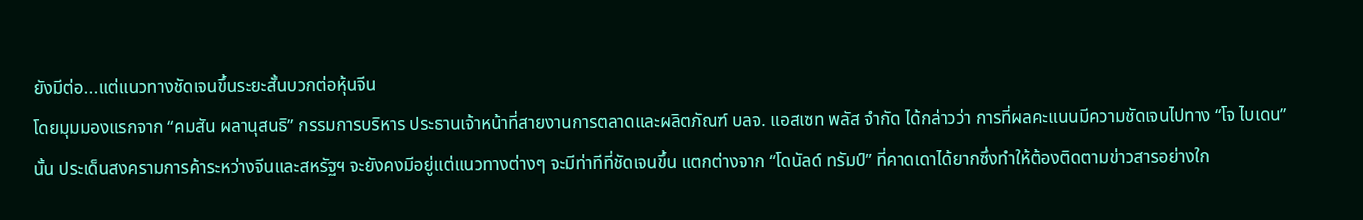ยังมีต่อ...แต่แนวทางชัดเจนขึ้นระยะสั้นบวกต่อหุ้นจีน
โดยมุมมองแรกจาก “คมสัน ผลานุสนธิ” กรรมการบริหาร ประธานเจ้าหน้าที่สายงานการตลาดและผลิตภัณฑ์ บลจ. แอสเซท พลัส จำกัด ได้กล่าวว่า การที่ผลคะแนนมีความชัดเจนไปทาง “โจ ไบเดน” นั้น ประเด็นสงครามการค้าระหว่างจีนและสหรัฐฯ จะยังคงมีอยู่แต่แนวทางต่างๆ จะมีท่าทีที่ชัดเจนขึ้น แตกต่างจาก “โดนัลด์ ทรัมป์” ที่คาดเดาได้ยากซึ่งทำให้ต้องติดตามข่าวสารอย่างใก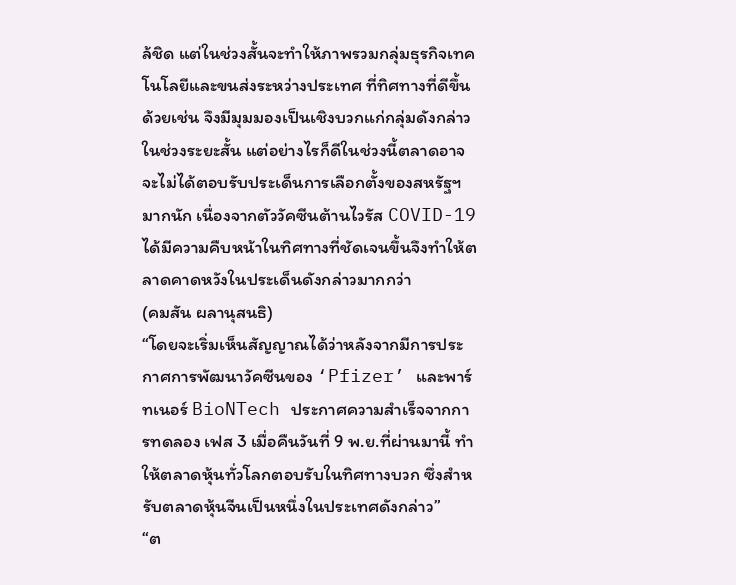ล้ชิด แต่ในช่วงสั้นจะทำให้ภาพรวมกลุ่มธุรกิจเทคโนโลยีและขนส่งระหว่างประเทศ ที่ทิศทางที่ดีขึ้นด้วยเช่น จึงมีมุมมองเป็นเชิงบวกแก่กลุ่มดังกล่าว ในช่วงระยะสั้น แต่อย่างไรก็ดีในช่วงนี้ตลาดอาจจะไม่ได้ตอบรับประเด็นการเลือกตั้งของสหรัฐฯมากนัก เนื่องจากตัววัคซีนต้านไวรัส COVID-19 ได้มีความคืบหน้าในทิศทางที่ชัดเจนขึ้นจึงทำให้ตลาดคาดหวังในประเด็นดังกล่าวมากกว่า
(คมสัน ผลานุสนธิ)
“โดยจะเริ่มเห็นสัญญาณได้ว่าหลังจากมีการประกาศการพัฒนาวัคซีนของ ‘Pfizer’ และพาร์ทเนอร์ BioNTech ประกาศความสำเร็จจากการทดลอง เฟส 3 เมื่อคืนวันที่ 9 พ.ย.ที่ผ่านมานี้ ทำให้ตลาดหุ้นทั่วโลกตอบรับในทิศทางบวก ซึ่งสำหรับตลาดหุ้นจีนเป็นหนึ่งในประเทศดังกล่าว”
“ต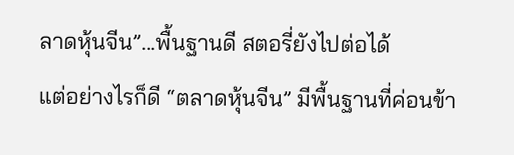ลาดหุ้นจีน”...พื้นฐานดี สตอรี่ยังไปต่อได้
แต่อย่างไรก็ดี “ตลาดหุ้นจีน” มีพื้นฐานที่ค่อนข้า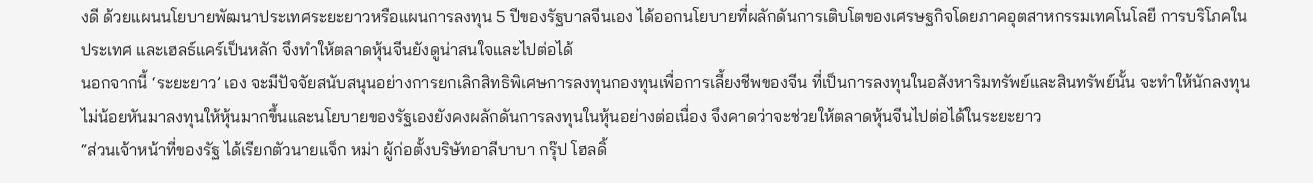งดี ด้วยแผนนโยบายพัฒนาประเทศระยะยาวหรือแผนการลงทุน 5 ปีของรัฐบาลจีนเอง ได้ออกนโยบายที่ผลักดันการเติบโตของเศรษฐกิจโดยภาคอุตสาหกรรมเทคโนโลยี การบริโภคในประเทศ และเฮลธ์แคร์เป็นหลัก จึงทำให้ตลาดหุ้นจีนยังดูน่าสนใจและไปต่อได้
นอกจากนี้ ‘ระยะยาว’ เอง จะมีปัจจัยสนับสนุนอย่างการยกเลิกสิทธิพิเศษการลงทุนกองทุนเพื่อการเลี้ยงชีพของจีน ที่เป็นการลงทุนในอสังหาริมทรัพย์และสินทรัพย์นั้น จะทำให้นักลงทุนไม่น้อยหันมาลงทุนให้หุ้นมากขึ้นและนโยบายของรัฐเองยังคงผลักดันการลงทุนในหุ้นอย่างต่อเนื่อง จึงคาดว่าจะช่วยให้ตลาดหุ้นจีนไปต่อได้ในระยะยาว
“ส่วนเจ้าหน้าที่ของรัฐ ได้เรียกตัวนายแจ็ก หม่า ผู้ก่อตั้งบริษัทอาลีบาบา กรุ๊ป โฮลดิ้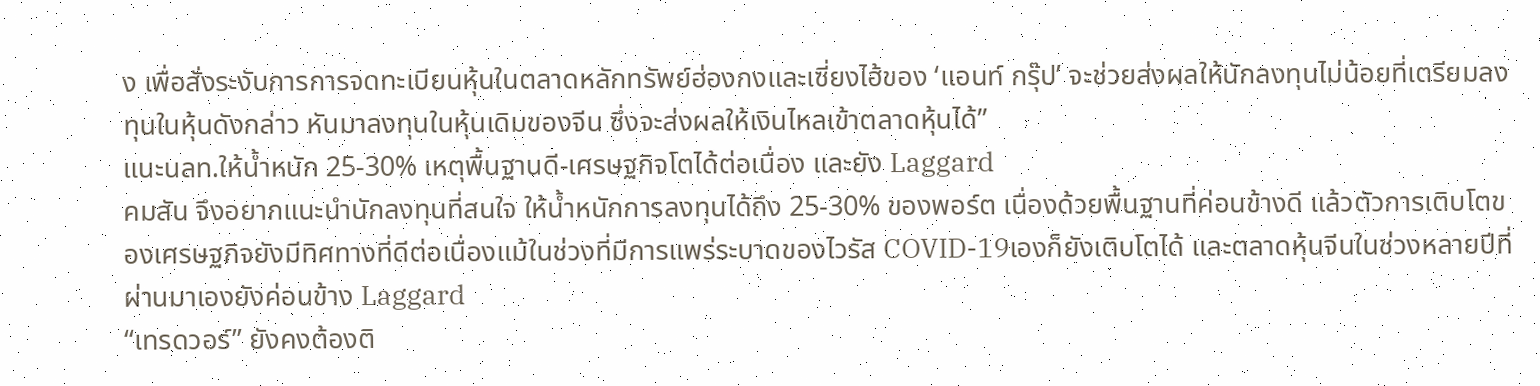ง เพื่อสั่งระงับการการจดทะเบียนหุ้นในตลาดหลักทรัพย์ฮ่องกงและเซี่ยงไฮ้ของ ‘แอนท์ กรุ๊ป’ จะช่วยส่งผลให้นักลงทุนไม่น้อยที่เตรียมลงทุนในหุ้นดังกล่าว หันมาลงทุนในหุ้นเดิมของจีน ซึ่งจะส่งผลให้เงินไหลเข้าตลาดหุ้นได้”
แนะนลท.ให้น้ำหนัก 25-30% เหตุพื้นฐานดี-เศรษฐกิจโตได้ต่อเนื่อง และยัง Laggard
คมสัน จึงอยากแนะนำนักลงทุนที่สนใจ ให้น้ำหนักการลงทุนได้ถึง 25-30% ของพอร์ต เนื่องด้วยพื้นฐานที่ค่อนข้างดี แล้วตัวการเติบโตของเศรษฐกิจยังมีทิศทางที่ดีต่อเนื่องแม้ในช่วงที่มีการแพร่ระบาดของไวรัส COVID-19เองก็ยังเติบโตได้ และตลาดหุ้นจีนในช่วงหลายปีที่ผ่านมาเองยังค่อนข้าง Laggard
“เทรดวอร์” ยังคงต้องติ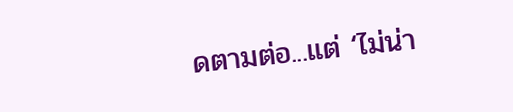ดตามต่อ...แต่ ‘ไม่น่า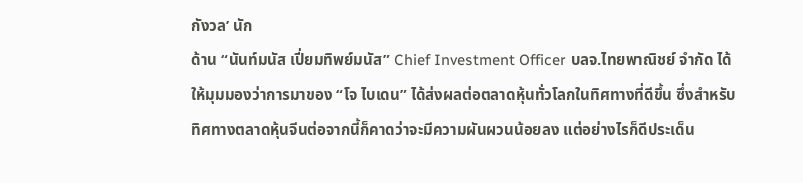กังวล’ นัก
ด้าน “นันท์มนัส เปี่ยมทิพย์มนัส” Chief Investment Officer บลจ.ไทยพาณิชย์ จำกัด ได้ให้มุมมองว่าการมาของ “โจ ไบเดน” ได้ส่งผลต่อตลาดหุ้นทั่วโลกในทิศทางที่ดีขึ้น ซึ่งสำหรับทิศทางตลาดหุ้นจีนต่อจากนี้ก็คาดว่าจะมีความผันผวนน้อยลง แต่อย่างไรก็ดีประเด็น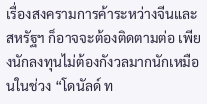เรื่องสงครามการค้าระหว่างจีนและสหรัฐฯ ก็อาจจะต้องติดตามต่อ เพียงนักลงทุนไม่ต้องกังวลมากนักเหมือนในช่วง “โดนัลด์ ท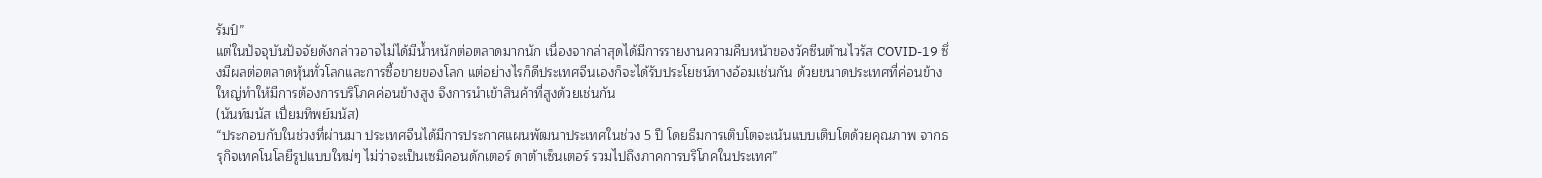รัมป์”
แต่ในปัจจุบันปัจจัยดังกล่าวอาจไม่ได้มีน้ำหนักต่อตลาดมากนัก เนื่องจากล่าสุดได้มีการรายงานความคืบหน้าของวัคซีนต้านไวรัส COVID-19 ซึ่งมีผลต่อตลาดหุ้นทั่วโลกและการซื้อขายของโลก แต่อย่างไรก็ดีประเทศจีนเองก็จะได้รับประโยชน์ทางอ้อมเช่นกัน ด้วยขนาดประเทศที่ค่อนข้างใหญ่ทำให้มีการต้องการบริโภคค่อนข้างสูง จึงการนำเข้าสินค้าที่สูงด้วยเช่นกัน
(นันท์มนัส เปี่ยมทิพย์มนัส)
“ประกอบกับในช่วงที่ผ่านมา ประเทศจีนได้มีการประกาศแผนพัฒนาประเทศในช่วง 5 ปี โดยธีมการเติบโตจะเน้นแบบเติบโตด้วยคุณภาพ จากธรุกิจเทคโนโลยีรูปแบบใหม่ๆ ไม่ว่าจะเป็นเซมิคอนดักเตอร์ ดาต้าเซ็นเตอร์ รวมไปถึงภาคการบริโภคในประเทศ”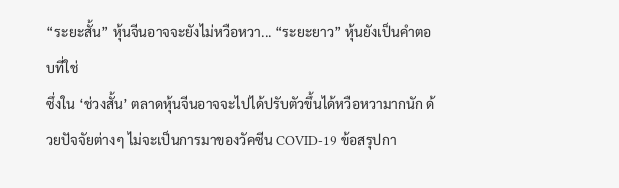“ระยะสั้น” หุ้นจีนอาจจะยังไม่หวือหวา... “ระยะยาว” หุ้นยังเป็นคำตอบที่ใช่
ซึ่งใน ‘ช่วงสั้น’ ตลาดหุ้นจีนอาจจะไปได้ปรับตัวขึ้นได้หวือหวามากนัก ด้วยปัจจัยต่างๆ ไม่จะเป็นการมาของวัคซีน COVID-19 ข้อสรุปกา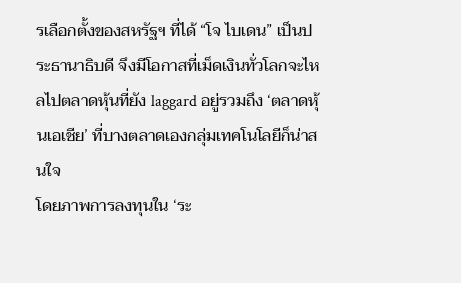รเลือกตั้งของสหรัฐฯ ที่ได้ “โจ ไบเดน” เป็นประธานาธิบดี จึงมีโอกาสที่เม็ดเงินทั่วโลกจะไหลไปตลาดหุ้นที่ยัง laggard อยู่รวมถึง ‘ตลาดหุ้นเอเชีย’ ที่บางตลาดเองกลุ่มเทคโนโลยีก็น่าสนใจ
โดยภาพการลงทุนใน ‘ระ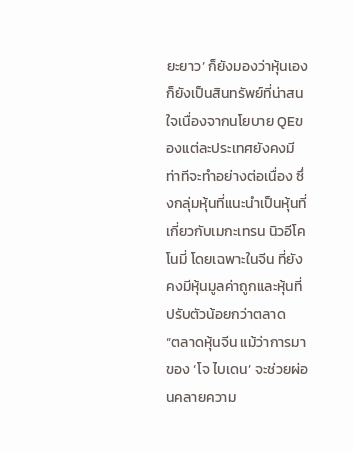ยะยาว’ ก็ยังมองว่าหุ้นเองก็ยังเป็นสินทรัพย์ที่น่าสนใจเนื่องจากนโยบาย QEของแต่ละประเทศยังคงมีท่าทีจะทำอย่างต่อเนื่อง ซึ่งกลุ่มหุ้นที่แนะนำเป็นหุ้นที่เกี่ยวกับเมกะเทรน นิวอีโคโนมี่ โดยเฉพาะในจีน ที่ยังคงมีหุ้นมูลค่าถูกและหุ้นที่ปรับตัวน้อยกว่าตลาด
“ตลาดหุ้นจีน แม้ว่าการมาของ ‘โจ ไบเดน’ จะช่วยผ่อนคลายความ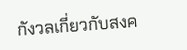กังวลเกี่ยวกับสงค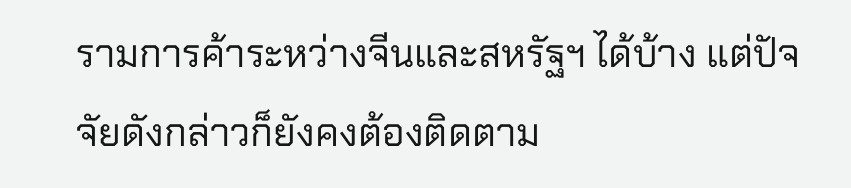รามการค้าระหว่างจีนและสหรัฐฯ ได้บ้าง แต่ปัจจัยดังกล่าวก็ยังคงต้องติดตาม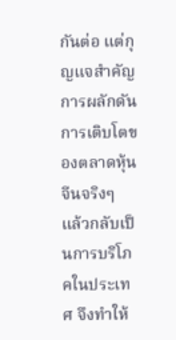กันต่อ แต่กุญแจสำคัญการผลักดันการเติบโตของตลาดหุ้นจีนจริงๆ แล้วกลับเป็นการบริโภคในประเทศ จึงทำให้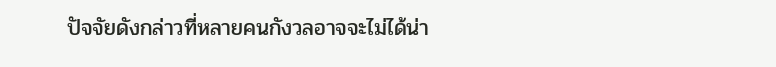ปัจจัยดังกล่าวที่หลายคนกังวลอาจจะไม่ได้น่า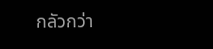กลัวกว่า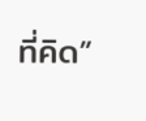ที่คิด”